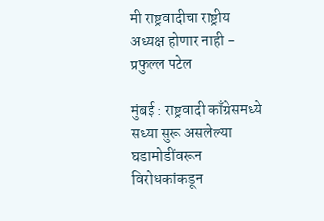मी राष्ट्रवादीचा राष्ट्रीय अध्यक्ष होणार नाही - प्रफुल्ल पटेल

मुंबई : राष्ट्रवादी काँग्रेसमध्ये सध्या सुरू असलेल्या घडामोडींवरून विरोधकांकडून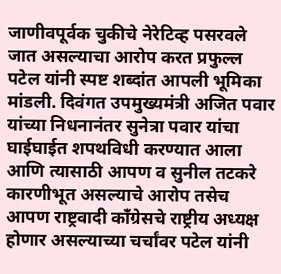जाणीवपूर्वक चुकीचे नेरेटिव्ह पसरवले जात असल्याचा आरोप करत प्रफुल्ल पटेल यांनी स्पष्ट शब्दांत आपली भूमिका मांडली. दिवंगत उपमुख्यमंत्री अजित पवार यांच्या निधनानंतर सुनेत्रा पवार यांचा घाईघाईत शपथविधी करण्यात आला आणि त्यासाठी आपण व सुनील तटकरे कारणीभूत असल्याचे आरोप तसेच आपण राष्ट्रवादी काँग्रेसचे राष्ट्रीय अध्यक्ष होणार असल्याच्या चर्चांवर पटेल यांनी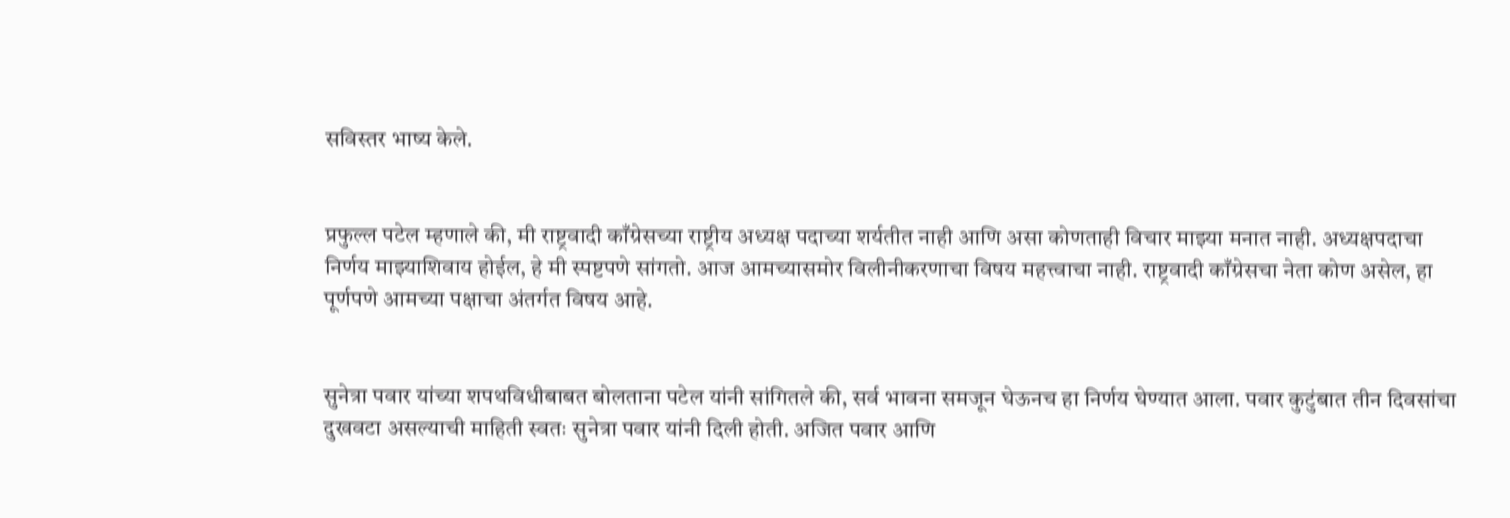सविस्तर भाष्य केले.


प्रफुल्ल पटेल म्हणाले की, मी राष्ट्रवादी काँग्रेसच्या राष्ट्रीय अध्यक्ष पदाच्या शर्यतीत नाही आणि असा कोणताही विचार माझ्या मनात नाही. अध्यक्षपदाचा निर्णय माझ्याशिवाय होईल, हे मी स्पष्टपणे सांगतो. आज आमच्यासमोर विलीनीकरणाचा विषय महत्त्वाचा नाही. राष्ट्रवादी काँग्रेसचा नेता कोण असेल, हा पूर्णपणे आमच्या पक्षाचा अंतर्गत विषय आहे.


सुनेत्रा पवार यांच्या शपथविधीबाबत बोलताना पटेल यांनी सांगितले की, सर्व भावना समजून घेऊनच हा निर्णय घेण्यात आला. पवार कुटुंबात तीन दिवसांचा दुखवटा असल्याची माहिती स्वतः सुनेत्रा पवार यांनी दिली होती. अजित पवार आणि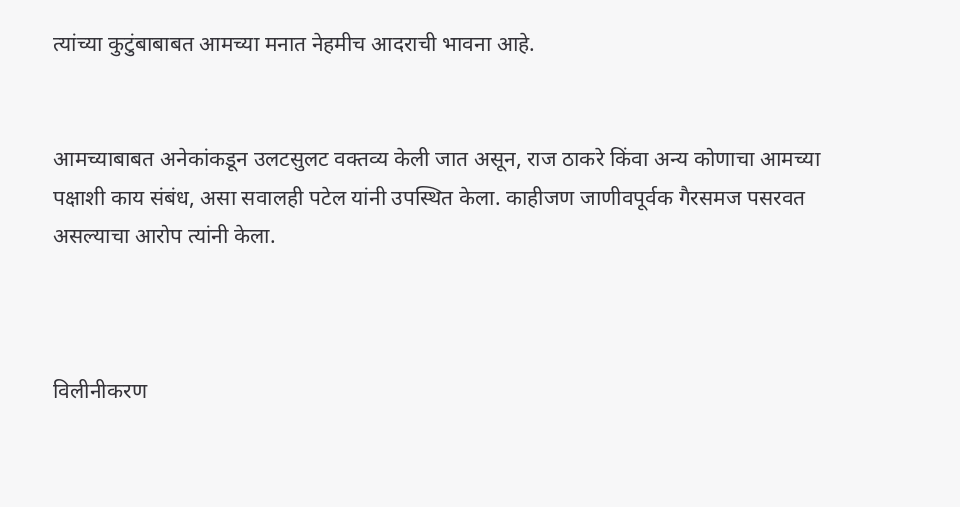त्यांच्या कुटुंबाबाबत आमच्या मनात नेहमीच आदराची भावना आहे.


आमच्याबाबत अनेकांकडून उलटसुलट वक्तव्य केली जात असून, राज ठाकरे किंवा अन्य कोणाचा आमच्या पक्षाशी काय संबंध, असा सवालही पटेल यांनी उपस्थित केला. काहीजण जाणीवपूर्वक गैरसमज पसरवत असल्याचा आरोप त्यांनी केला.



विलीनीकरण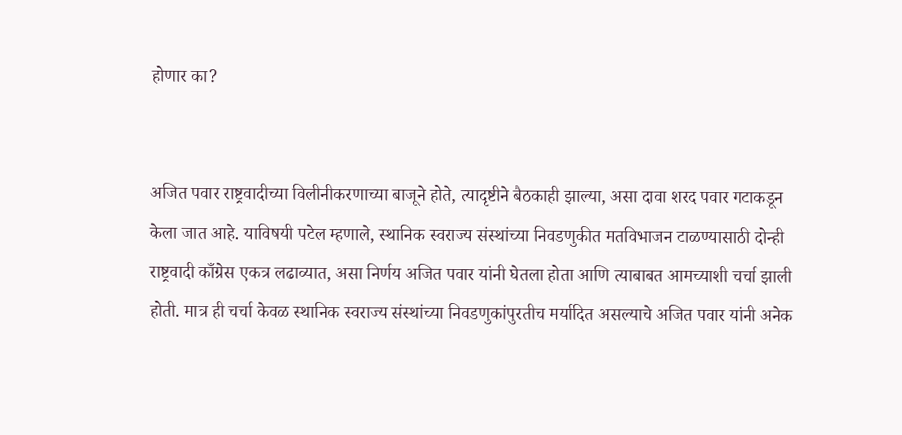होणार का?


अजित पवार राष्ट्रवादीच्या विलीनीकरणाच्या बाजूने होते, त्यादृष्टीने बैठकाही झाल्या, असा दावा शरद पवार गटाकडून केला जात आहे. याविषयी पटेल म्हणाले, स्थानिक स्वराज्य संस्थांच्या निवडणुकीत मतविभाजन टाळण्यासाठी दोन्ही राष्ट्रवादी काँग्रेस एकत्र लढाव्यात, असा निर्णय अजित पवार यांनी घेतला होता आणि त्याबाबत आमच्याशी चर्चा झाली होती. मात्र ही चर्चा केवळ स्थानिक स्वराज्य संस्थांच्या निवडणुकांपुरतीच मर्यादित असल्याचे अजित पवार यांनी अनेक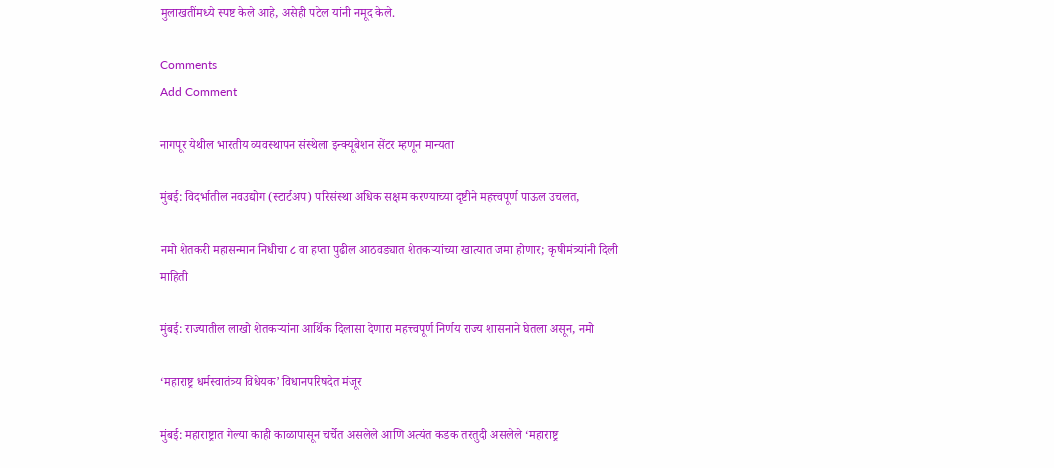मुलाखतींमध्ये स्पष्ट केले आहे, असेही पटेल यांनी नमूद केले.

Comments
Add Comment

नागपूर येथील भारतीय व्यवस्थापन संस्थेला इन्क्यूबेशन सेंटर म्हणून मान्यता

मुंबई: विदर्भातील नवउद्योग (स्टार्टअप) परिसंस्था अधिक सक्षम करण्याच्या दृष्टीने महत्त्वपूर्ण पाऊल उचलत,

नमो शेतकरी महासन्मान निधीचा ८ वा हप्ता पुढील आठवड्यात शेतकऱ्यांच्या खात्यात जमा होणार; कृषीमंत्र्यांनी दिली माहिती

मुंबई: राज्यातील लाखो शेतकऱ्यांना आर्थिक दिलासा देणारा महत्त्वपूर्ण निर्णय राज्य शासनाने घेतला असून, नमो

‘महाराष्ट्र धर्मस्वातंत्र्य विधेयक’ विधानपरिषदेत मंजूर

मुंबई: महाराष्ट्रात गेल्या काही काळापासून चर्चेत असलेले आणि अत्यंत कडक तरतुदी असलेले ‘महाराष्ट्र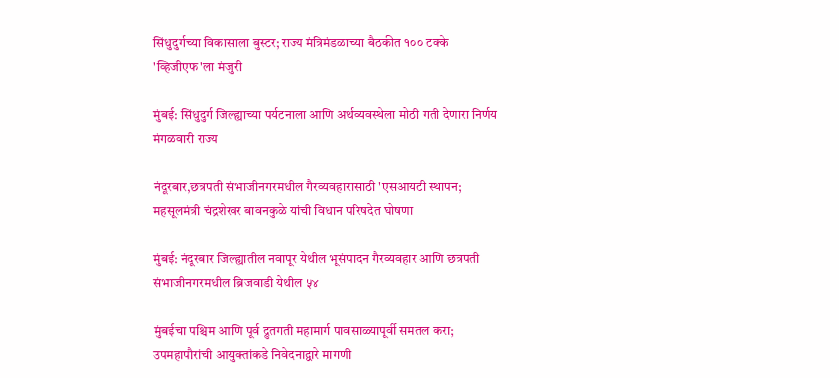सिंधुदुर्गच्या विकासाला बुस्टर; राज्य मंत्रिमंडळाच्या बैठकीत १०० टक्के 'व्हिजीएफ'ला मंजुरी

मुंबई: सिंधुदुर्ग जिल्ह्याच्या पर्यटनाला आणि अर्थव्यवस्थेला मोठी गती देणारा निर्णय मंगळवारी राज्य

नंदूरबार,छत्रपती संभाजीनगरमधील गैरव्यवहारासाठी 'एसआयटी स्थापन; महसूलमंत्री चंद्रशेखर बावनकुळे यांची विधान परिषदेत घोषणा

मुंबई: नंदूरबार जिल्ह्यातील नवापूर येथील भूसंपादन गैरव्यवहार आणि छत्रपती संभाजीनगरमधील ब्रिजवाडी येथील ५४

मुंबईचा पश्चिम आणि पूर्व द्रुतगती महामार्ग पावसाळ्यापूर्वी समतल करा; उपमहापौरांची आयुक्तांकडे निवेदनाद्वारे मागणी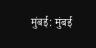मुंबई: मुंबई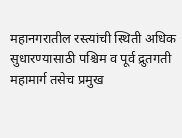महानगरातील रस्त्यांची स्थिती अधिक सुधारण्यासाठी पश्चिम व पूर्व द्रुतगती महामार्ग तसेच प्रमुख